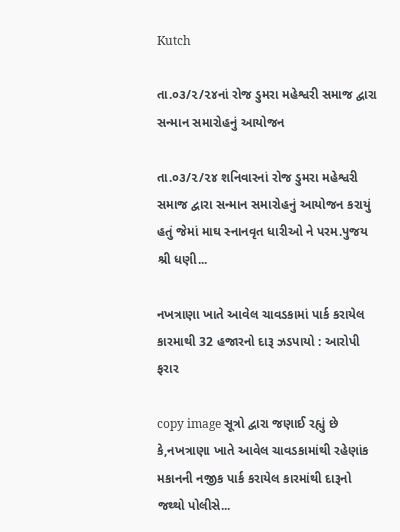Kutch

તા.૦૩/૨/૨૪નાં રોજ ડુમરા મહેશ્વરી સમાજ દ્વારા સન્માન સમારોહનું આયોજન

તા.૦૩/૨/૨૪ શનિવારનાં રોજ ડુમરા મહેશ્વરી સમાજ દ્વારા સન્માન સમારોહનું આયોજન કરાયું હતું જેમાં માઘ સ્નાનવૃત ધારીઓ ને પરમ.પુજય શ્રી ધણી...

નખત્રાણા ખાતે આવેલ ચાવડકામાં પાર્ક કરાયેલ કારમાથી 32 હજારનો દારૂ ઝડપાયો : આરોપી ફરાર

copy image સૂત્રો દ્વારા જણાઈ રહ્યું છે કે,નખત્રાણા ખાતે આવેલ ચાવડકામાંથી રહેણાંક મકાનની નજીક પાર્ક કરાયેલ કારમાંથી દારૂનો જથ્થો પોલીસે...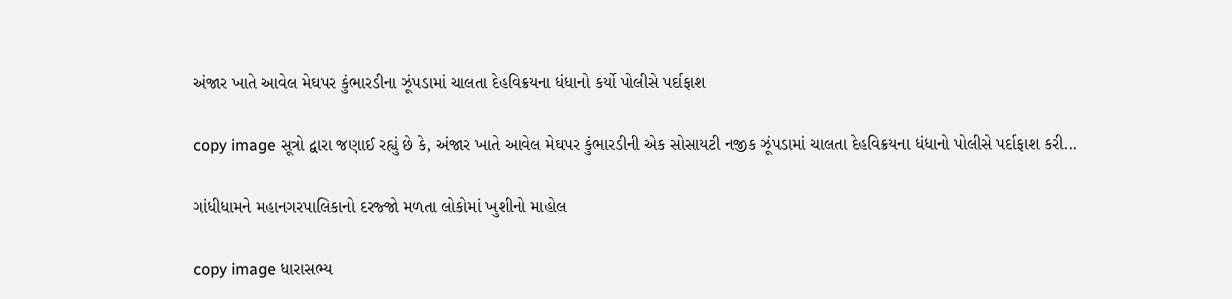અંજાર ખાતે આવેલ મેઘપર કુંભારડીના ઝૂંપડામાં ચાલતા દેહવિક્રયના ધંધાનો કર્યો પોલીસે પર્દાફાશ

copy image સૂત્રો દ્વારા જણાઈ રહ્યું છે કે, અંજાર ખાતે આવેલ મેઘપર કુંભારડીની એક સોસાયટી નજીક ઝૂંપડામાં ચાલતા દેહવિક્રયના ધંધાનો પોલીસે પર્દાફાશ કરી...

ગાંધીધામને મહાનગરપાલિકાનો દરજ્જો મળતા લોકોમાં ખુશીનો માહોલ

copy image ધારાસભ્ય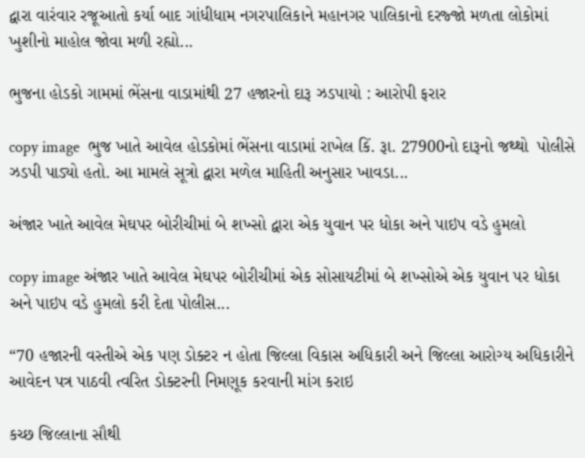દ્વારા વારંવાર રજૂઆતો કર્યા બાદ ગાંધીધામ નગરપાલિકાને મહાનગર પાલિકાનો દરજ્જો મળતા લોકોમાં ખુશીનો માહોલ જોવા મળી રહ્યો...

ભુજના હોડકો ગામમાં ભેંસના વાડામાંથી 27 હજારનો દારૂ ઝડપાયો : આરોપી ફરાર

copy image  ભુજ ખાતે આવેલ હોડકોમાં ભેંસના વાડામાં રાખેલ કિં. રૂા. 27900નો દારૂનો જથ્થો  પોલીસે ઝડપી પાડ્યો હતો. આ મામલે સૂત્રો દ્વારા મળેલ માહિતી અનુસાર ખાવડા...

અંજાર ખાતે આવેલ મેઘપર બોરીચીમાં બે શખ્સો દ્વારા એક યુવાન પર ધોકા અને પાઇપ વડે હુમલો

copy image અંજાર ખાતે આવેલ મેઘપર બોરીચીમાં એક સોસાયટીમાં બે શખ્સોએ એક યુવાન પર ધોકા અને પાઇપ વડે હુમલો કરી દેતા પોલીસ...

“70 હજારની વસ્તીએ એક પણ ડોક્ટર ન હોતા જિલ્લા વિકાસ અધિકારી અને જિલ્લા આરોગ્ય અધિકારીને આવેદન પત્ર પાઠવી ત્વરિત ડોક્ટરની નિમણૂક કરવાની માંગ કરાઇ

કચ્છ જિલ્લાના સૌથી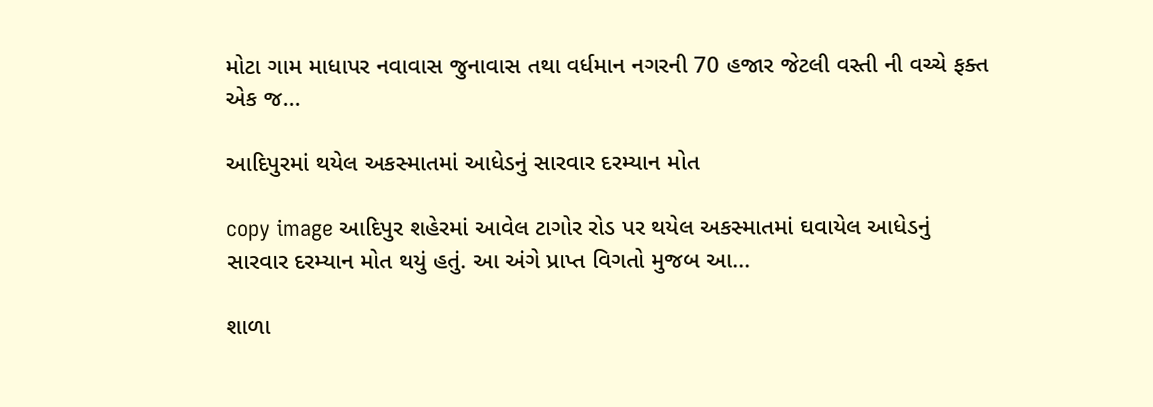મોટા ગામ માધાપર નવાવાસ જુનાવાસ તથા વર્ધમાન નગરની 70 હજાર જેટલી વસ્તી ની વચ્ચે ફક્ત એક જ...

આદિપુરમાં થયેલ અકસ્માતમાં આધેડનું સારવાર દરમ્યાન મોત

copy image આદિપુર શહેરમાં આવેલ ટાગોર રોડ પર થયેલ અકસ્માતમાં ઘવાયેલ આધેડનું સારવાર દરમ્યાન મોત થયું હતું. આ અંગે પ્રાપ્ત વિગતો મુજબ આ...

શાળા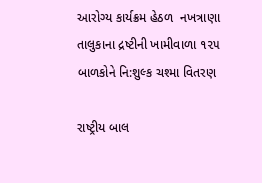આરોગ્ય કાર્યક્રમ હેઠળ  નખત્રાણા તાલુકાના દ્રષ્ટીની ખામીવાળા ૧૨૫ બાળકોને નિ:શુલ્ક ચશ્મા વિતરણ

રાષ્ટ્રીય બાલ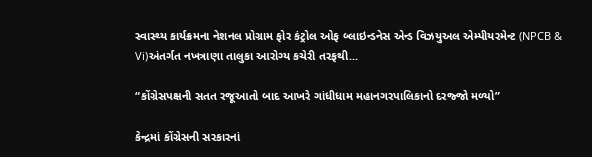સ્વાસ્થ્ય કાર્યક્રમના નેશનલ પ્રોગ્રામ ફોર કંટ્રોલ ઓફ બ્લાઇન્ડનેસ એન્ડ વિઝયુઅલ એમ્પીયરમેન્ટ (NPCB & Vi)અંતર્ગત નખત્રાણા તાલુકા આરોગ્ય કચેરી તરફથી...

“કોંગ્રેસપક્ષની સતત રજૂઆતો બાદ આખરે ગાંધીધામ મહાનગરપાલિકાનો દરજ્જો મળ્યો”

કેન્દ્રમાં કોંગ્રેસની સરકારનાં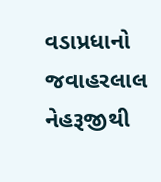વડાપ્રધાનો જવાહરલાલ નેહરૂજીથી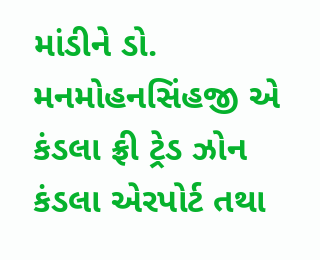માંડીને ડો. મનમોહનસિંહજી એ કંડલા ફ્રી ટ્રેડ ઝોન કંડલા એરપોર્ટ તથા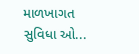માળખાગત સુવિધા ઓ...